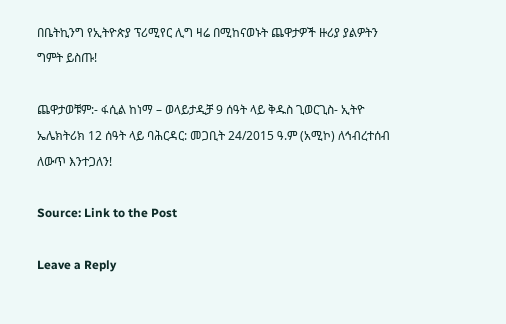በቤትኪንግ የኢትዮጵያ ፕሪሚየር ሊግ ዛሬ በሚከናወኑት ጨዋታዎች ዙሪያ ያልዎትን ግምት ይስጡ!

ጨዋታወቹም:- ፋሲል ከነማ – ወላይታዲቻ 9 ሰዓት ላይ ቅዱስ ጊወርጊስ- ኢትዮ ኤሌክትሪክ 12 ሰዓት ላይ ባሕርዳር: መጋቢት 24/2015 ዓ.ም (አሚኮ) ለኅብረተሰብ ለውጥ እንተጋለን!

Source: Link to the Post

Leave a Reply